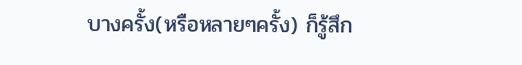บางครั้ง(หรือหลายๆครั้ง) ก็รู้สึก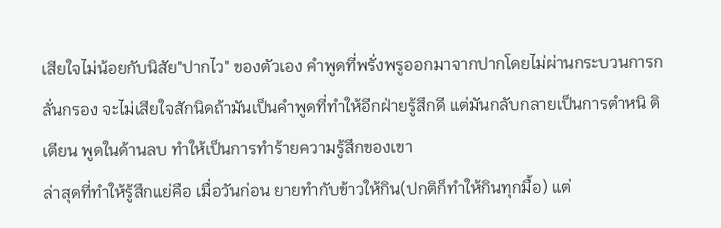เสียใจไม่น้อยกับนิสัย"ปากไว" ของตัวเอง คำพูดที่พรั่งพรูออกมาจากปากโดยไม่ผ่านกระบวนการกลั่นกรอง จะไม่เสียใจสักนิดถ้ามันเป็นคำพูดที่ทำให้อีกฝ่ายรู้สึกดี แต่มันกลับกลายเป็นการตำหนิ ติเตียน พูดในด้านลบ ทำให้เป็นการทำร้ายความรู้สึกของเขา
ล่าสุดที่ทำให้รู้สึกแย่คือ เมื่อวันก่อน ยายทำกับข้าวให้กิน(ปกติก็ทำให้กินทุกมื้อ) แต่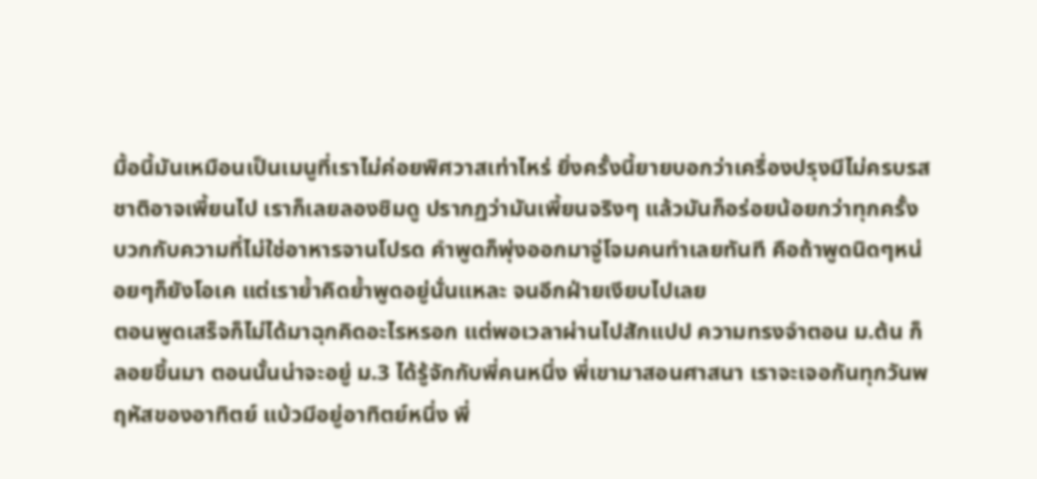มื้อนี้มันเหมือนเป็นเมนูที่เราไม่ค่อยพิศวาสเท่าไหร่ ยิ่งครั้งนี้ยายบอกว่าเครื่องปรุงมีไม่ครบรสชาติอาจเพี้ยนไป เราก็เลยลองชิมดู ปรากฏว่ามันเพี้ยนจริงๆ แล้วมันก็อร่อยน้อยกว่าทุกครั้ง บวกกับความที่ไม่ใช่อาหารจานโปรด คำพูดก็พุ่งออกมาจู่โจมคนทำเลยทันที คือถ้าพูดนิดๆหน่อยๆก็ยังโอเค แต่เราย้ำคิดย้ำพูดอยู่นั่นแหละ จนอีกฝ่ายเงียบไปเลย
ตอนพูดเสร็จก็ไม่ได้มาฉุกคิดอะไรหรอก แต่พอเวลาผ่านไปสักแปป ความทรงจำตอน ม.ต้น ก็ลอยขึ้นมา ตอนนั้นน่าจะอยู่ ม.3 ได้รู้จักกับพี่คนหนึ่ง พี่เขามาสอนศาสนา เราจะเจอกันทุกวันพฤหัสของอาทิตย์ แบ้วมีอยู่อาทิตย์หนึ่ง พี่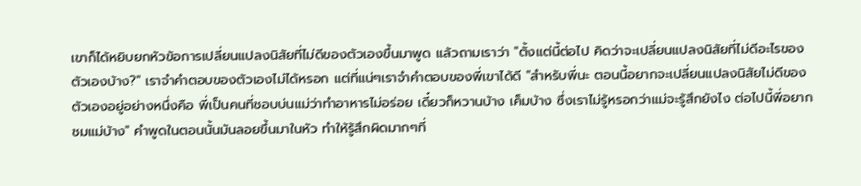เขาก็ได้หยิบยกหัวข้อการเปลี่ยนแปลงนิสัยที่ไม่ดีของตัวเองขึ้นมาพูด แล้วถามเราว่า "ตั้งแต่นี้ต่อไป คิดว่าจะเปลี่ยนแปลงนิสัยที่ไม่ดีอะไรของตัวเองบ้าง?" เราจำคำตอบของตัวเองไม่ได้หรอก แต่ที่แน่ๆเราจำคำตอบของพี่เขาได้ดี "สำหรับพี่นะ ตอนนี้อยากจะเปลี่ยนแปลงนิสัยไม่ดีของตัวเองอยู่อย่างหนึ่งคือ พี่เป็นคนที่ชอบบ่นแม่ว่าทำอาหารไม่อร่อย เดี๋ยวก็หวานบ้าง เค็มบ้าง ซึ่งเราไม่รู้หรอกว่าแม่จะรู้สึกยังไง ต่อไปนี้พี่อยากชมแม่บ้าง" คำพูดในตอนนั้นมันลอยขึ้นมาในหัว ทำให้รู้สึกผิดมากๆที่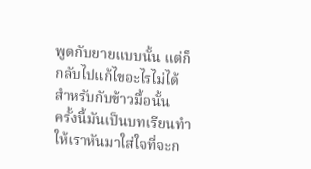พูดกับยายแบบนั้น แต่ก็กลับไปแก้ไขอะไรไม่ได้สำหรับกับข้าวมื้อนั้น
ครั้งนี้มันเป็นบทเรียนทำให้เราหันมาใส่ใจที่จะก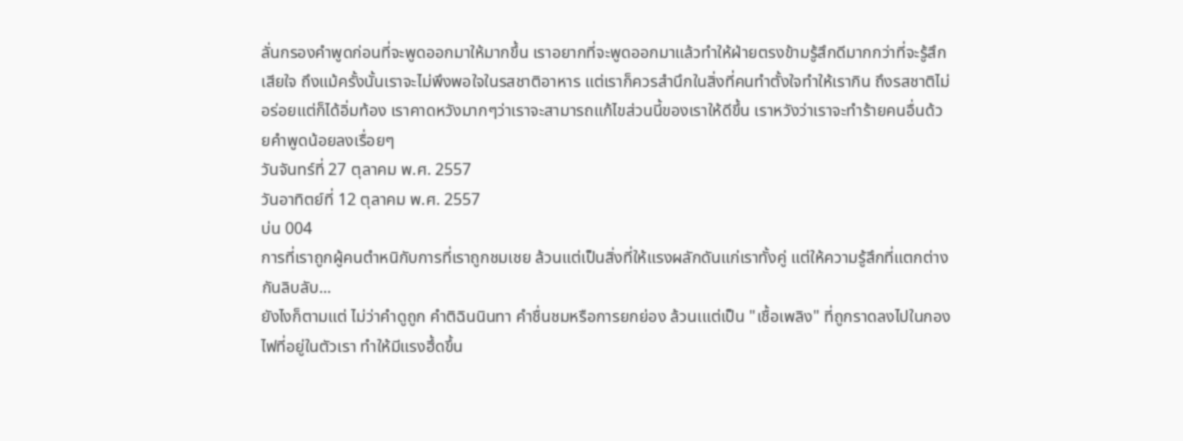ลั่นกรองคำพูดก่อนที่จะพูดออกมาให้มากขึ้น เราอยากที่จะพูดออกมาแล้วทำให้ฝ่ายตรงข้ามรู้สึกดีมากกว่าที่จะรู้สึกเสียใจ ถึงแม้ครั้งนั้นเราจะไม่พึงพอใจในรสชาติอาหาร แต่เราก็ควรสำนึกในสิ่งที่คนทำตั้งใจทำให้เรากิน ถึงรสชาติไม่อร่อยแต่ก็ได้อิ่มท้อง เราคาดหวังมากๆว่าเราจะสามารถแก้ไขส่วนนี้ของเราให้ดีขึ้น เราหวังว่าเราจะทำร้ายคนอื่นด้วยคำพูดน้อยลงเรื่อยๆ
วันจันทร์ที่ 27 ตุลาคม พ.ศ. 2557
วันอาทิตย์ที่ 12 ตุลาคม พ.ศ. 2557
บ่น 004
การที่เราถูกผู้คนตำหนิกับการที่เราถูกชมเชย ล้วนแต่เป็นสิ่งที่ให้แรงผลักดันแก่เราทั้งคู่ แต่ให้ความรู้สึกที่แตกต่างกันลิบลับ...
ยังไงก็ตามแต่ ไม่ว่าคำดูถูก คำติฉินนินทา คำชื่นชมหรือการยกย่อง ล้วนเแต่เป็น "เชื้อเพลิง" ที่ถูกราดลงไปในกองไฟที่อยู่ในตัวเรา ทำให้มีแรงฮึ้ดขึ้น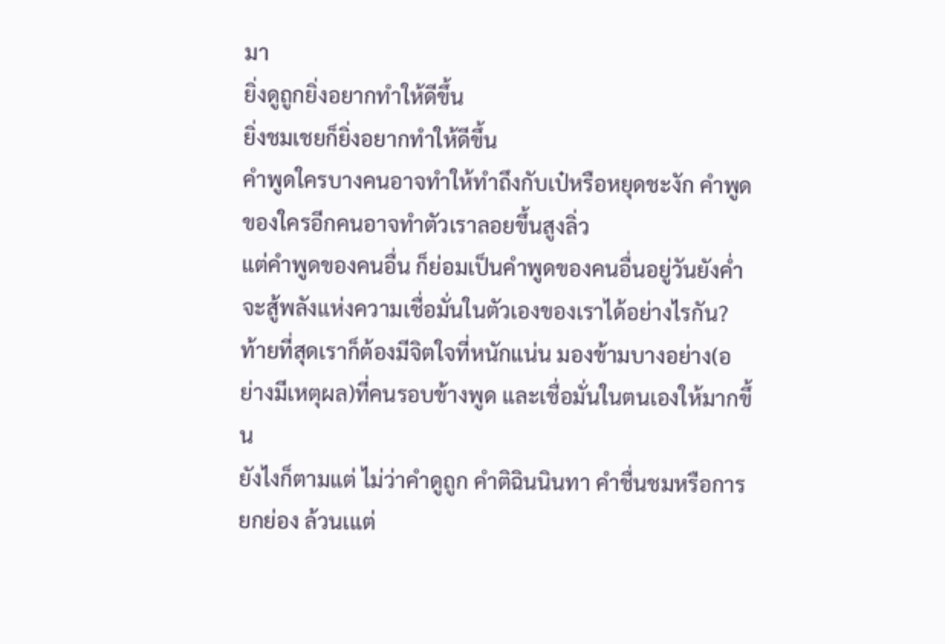มา
ยิ่งดูถูกยิ่งอยากทำให้ดีขึ้น
ยิ่งชมเชยก็ยิ่งอยากทำให้ดีขึ้น
คำพูดใครบางคนอาจทำให้ทำถึงกับเป๋หรือหยุดชะงัก คำพูดของใครอีกคนอาจทำตัวเราลอยขึ้นสูงลิ่ว
แต่คำพูดของคนอื่น ก็ย่อมเป็นคำพูดของคนอื่นอยู่วันยังค่ำ จะสู้พลังแห่งความเชื่อมั่นในตัวเองของเราได้อย่างไรกัน? ท้ายที่สุดเราก็ต้องมีจิตใจที่หนักแน่น มองข้ามบางอย่าง(อย่างมีเหตุผล)ที่คนรอบข้างพูด และเชื่อมั่นในตนเองให้มากขึ้น
ยังไงก็ตามแต่ ไม่ว่าคำดูถูก คำติฉินนินทา คำชื่นชมหรือการยกย่อง ล้วนเแต่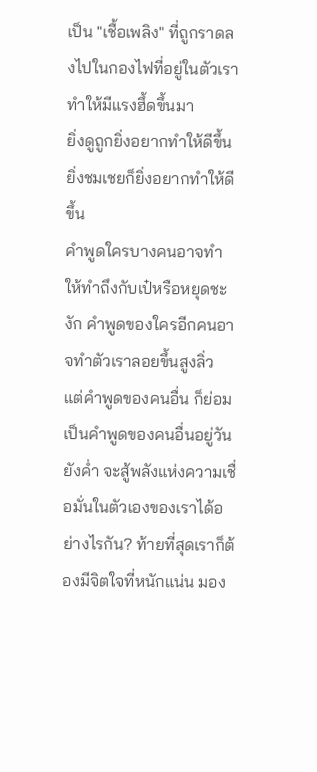เป็น "เชื้อเพลิง" ที่ถูกราดลงไปในกองไฟที่อยู่ในตัวเรา ทำให้มีแรงฮึ้ดขึ้นมา
ยิ่งดูถูกยิ่งอยากทำให้ดีขึ้น
ยิ่งชมเชยก็ยิ่งอยากทำให้ดีขึ้น
คำพูดใครบางคนอาจทำให้ทำถึงกับเป๋หรือหยุดชะงัก คำพูดของใครอีกคนอาจทำตัวเราลอยขึ้นสูงลิ่ว
แต่คำพูดของคนอื่น ก็ย่อมเป็นคำพูดของคนอื่นอยู่วันยังค่ำ จะสู้พลังแห่งความเชื่อมั่นในตัวเองของเราได้อย่างไรกัน? ท้ายที่สุดเราก็ต้องมีจิตใจที่หนักแน่น มอง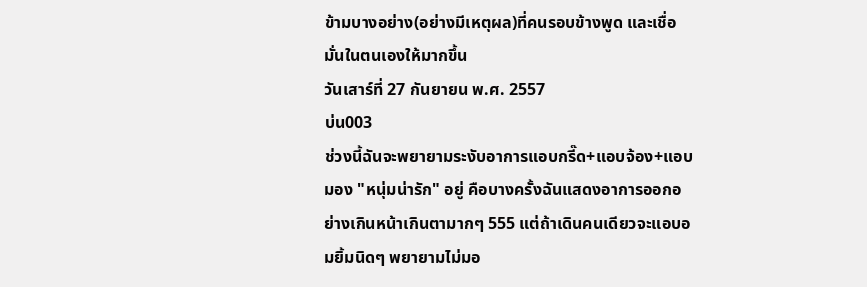ข้ามบางอย่าง(อย่างมีเหตุผล)ที่คนรอบข้างพูด และเชื่อมั่นในตนเองให้มากขึ้น
วันเสาร์ที่ 27 กันยายน พ.ศ. 2557
บ่น003
ช่วงนี้ฉันจะพยายามระงับอาการแอบกรี๊ด+แอบจ้อง+แอบมอง "หนุ่มน่ารัก" อยู่ คือบางครั้งฉันแสดงอาการออกอย่างเกินหน้าเกินตามากๆ 555 แต่ถ้าเดินคนเดียวจะแอบอมยิ้มนิดๆ พยายามไม่มอ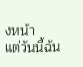งหน้า
แต่วันนี้ฉัน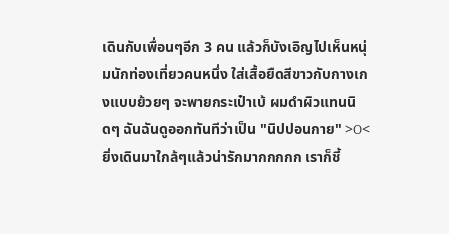เดินกับเพื่อนๆอีก 3 คน แล้วก็บังเอิญไปเห็นหนุ่มนักท่องเที่ยวคนหนึ่ง ใส่เสื้อยืดสีขาวกับกางเกงแบบย้วยๆ จะพายกระเป๋าเบ้ ผมดำผิวแทนนิดๆ ฉันฉันดูออกทันทีว่าเป็น "นิปปอนกาย" >O< ยิ่งเดินมาใกล้ๆแล้วน่ารักมากกกกก เราก็ชี้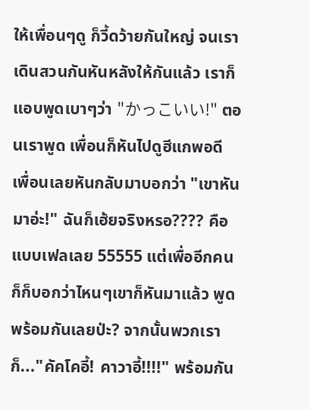ให้เพื่อนๆดู ก็วี้ดว้ายกันใหญ่ จนเราเดินสวนกันหันหลังให้กันแล้ว เราก็แอบพูดเบาๆว่า "かっこいい!" ตอนเราพูด เพื่อนก็หันไปดูฮีแกพอดี เพื่อนเลยหันกลับมาบอกว่า "เขาหันมาอ่ะ!" ฉันก็เฮ้ยจริงหรอ???? คือแบบเฟลเลย 55555 แต่เพื่ออีกคนก็ก็บอกว่าไหนๆเขาก็หันมาแล้ว พูดพร้อมกันเลยป่ะ? จากนั้นพวกเราก็..."คัคโคอี้! คาวาอี้!!!!" พร้อมกัน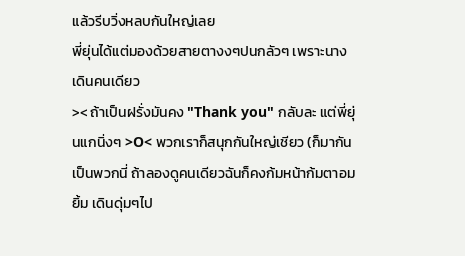แล้วรีบวิ่งหลบกันใหญ่เลย
พี่ยุ่นได้แต่มองด้วยสายตางงๆปนกลัวๆ เพราะนางเดินคนเดียว
>< ถ้าเป็นฝรั่งมันคง "Thank you" กลับละ แต่พี่ยุ่นแกนิ่งๆ >O< พวกเราก็สนุกกันใหญ่เชียว (ก็มากันเป็นพวกนี่ ถ้าลองดูคนเดียวฉันก็คงก้มหน้าก้มตาอมยิ้ม เดินดุ่มๆไป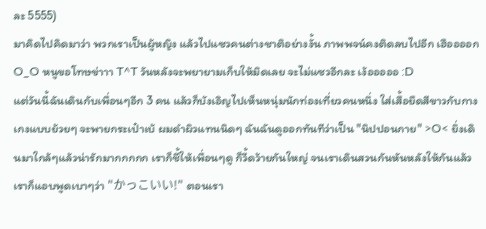ละ 5555)
มาคิดไปคิดมาว่า พวกเราเป็นผู้หญิง แล้วไปแซวคนต่างชาติอย่างงั้น ภาพพจน์คงติดลบไปอีก เฮืออออก O_O หนูขอโทษข่าาา T^T วันหลังจะพยายามเก็บให้มิดเลย จะไม่แซวอีกละ เง้อออออ :D
แต่วันนี้ฉันเดินกับเพื่อนๆอีก 3 คน แล้วก็บังเอิญไปเห็นหนุ่มนักท่องเที่ยวคนหนึ่ง ใส่เสื้อยืดสีขาวกับกางเกงแบบย้วยๆ จะพายกระเป๋าเบ้ ผมดำผิวแทนนิดๆ ฉันฉันดูออกทันทีว่าเป็น "นิปปอนกาย" >O< ยิ่งเดินมาใกล้ๆแล้วน่ารักมากกกกก เราก็ชี้ให้เพื่อนๆดู ก็วี้ดว้ายกันใหญ่ จนเราเดินสวนกันหันหลังให้กันแล้ว เราก็แอบพูดเบาๆว่า "かっこいい!" ตอนเรา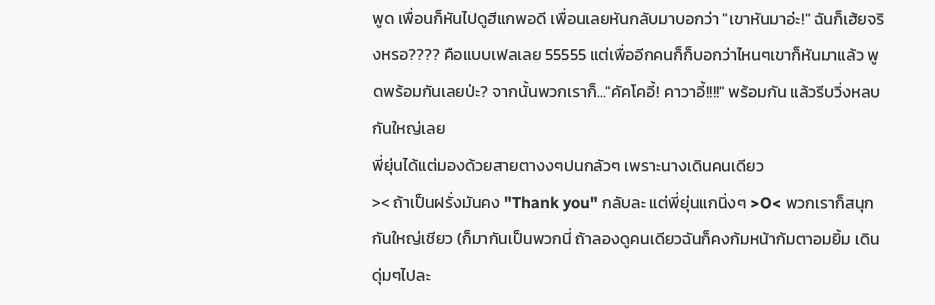พูด เพื่อนก็หันไปดูฮีแกพอดี เพื่อนเลยหันกลับมาบอกว่า "เขาหันมาอ่ะ!" ฉันก็เฮ้ยจริงหรอ???? คือแบบเฟลเลย 55555 แต่เพื่ออีกคนก็ก็บอกว่าไหนๆเขาก็หันมาแล้ว พูดพร้อมกันเลยป่ะ? จากนั้นพวกเราก็..."คัคโคอี้! คาวาอี้!!!!" พร้อมกัน แล้วรีบวิ่งหลบกันใหญ่เลย
พี่ยุ่นได้แต่มองด้วยสายตางงๆปนกลัวๆ เพราะนางเดินคนเดียว
>< ถ้าเป็นฝรั่งมันคง "Thank you" กลับละ แต่พี่ยุ่นแกนิ่งๆ >O< พวกเราก็สนุกกันใหญ่เชียว (ก็มากันเป็นพวกนี่ ถ้าลองดูคนเดียวฉันก็คงก้มหน้าก้มตาอมยิ้ม เดินดุ่มๆไปละ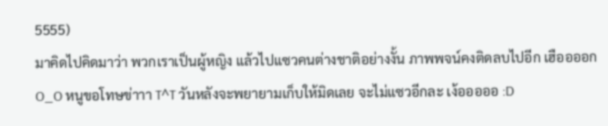5555)
มาคิดไปคิดมาว่า พวกเราเป็นผู้หญิง แล้วไปแซวคนต่างชาติอย่างงั้น ภาพพจน์คงติดลบไปอีก เฮืออออก O_O หนูขอโทษข่าาา T^T วันหลังจะพยายามเก็บให้มิดเลย จะไม่แซวอีกละ เง้อออออ :D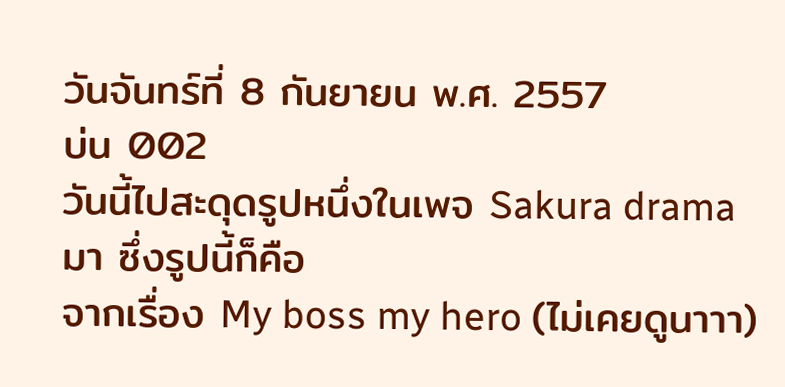วันจันทร์ที่ 8 กันยายน พ.ศ. 2557
บ่น 002
วันนี้ไปสะดุดรูปหนึ่งในเพจ Sakura drama มา ซึ่งรูปนี้ก็คือ
จากเรื่อง My boss my hero (ไม่เคยดูนาาา)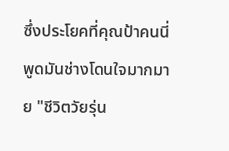ซึ่งประโยคที่คุณป้าคนนี่พูดมันช่างโดนใจมากมาย "ชีวิตวัยรุ่น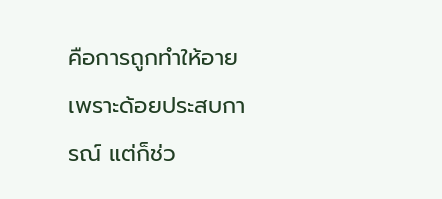คือการถูกทำให้อาย เพราะด้อยประสบการณ์ แต่ก็ช่ว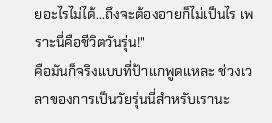ยอะไรไม่ได้...ถึงจะต้องอายก็ไม่เป็นไร เพราะนี่คือชีวิตวันรุ่น!"
คือมันก็จริงแบบที่ป้าแกพูดแหละ ช่วงเวลาของการเป็นวัยรุ่นนี่สำหรับเรานะ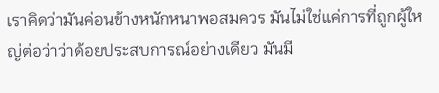เราคิดว่ามันค่อนข้างหนักหนาพอสมควร มันไม่ใช่แค่การที่ถูกผู้ใหญ่ต่อว่าว่าด้อยประสบการณ์อย่างเดียว มันมี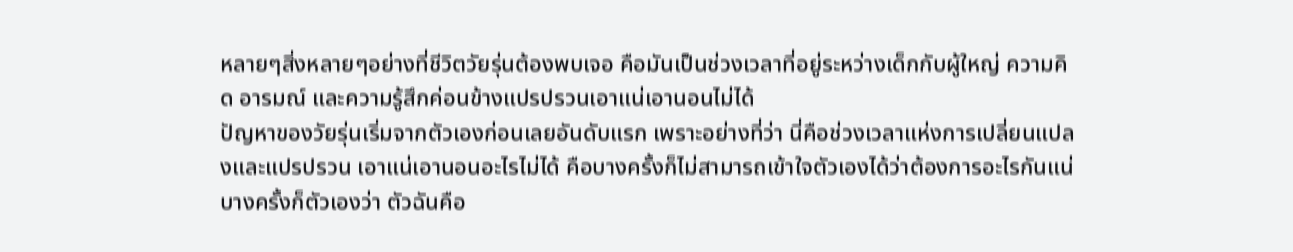หลายๆสิ่งหลายๆอย่างที่ชีวิตวัยรุ่นต้องพบเจอ คือมันเป็นช่วงเวลาที่อยู่ระหว่างเด็กกับผู้ใหญ่ ความคิด อารมณ์ และความรู้สึกค่อนข้างแปรปรวนเอาแน่เอานอนไม่ได้
ปัญหาของวัยรุ่นเริ่มจากตัวเองก่อนเลยอันดับแรก เพราะอย่างที่ว่า นี่คือช่วงเวลาแห่งการเปลี่ยนแปลงและแปรปรวน เอาแน่เอานอนอะไรไม่ได้ คือบางครั้งก็ไม่สามารถเข้าใจตัวเองได้ว่าต้องการอะไรกันแน่ บางครั้งก็ตัวเองว่า ตัวฉันคือ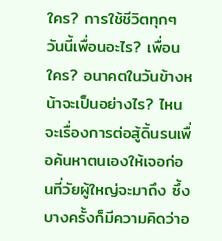ใคร? การใช้ชีวิตทุกๆวันนี้เพื่อนอะไร? เพื่อนใคร? อนาคตในวันข้างหน้าจะเป็นอย่างไร? ไหนจะเรื่องการต่อสู้ดิ้นรนเพื่อค้นหาตนเองให้เจอก่อนที่วัยผู้ใหญ่จะมาถึง ซึ้งบางครั้งก็มีความคิดว่าอ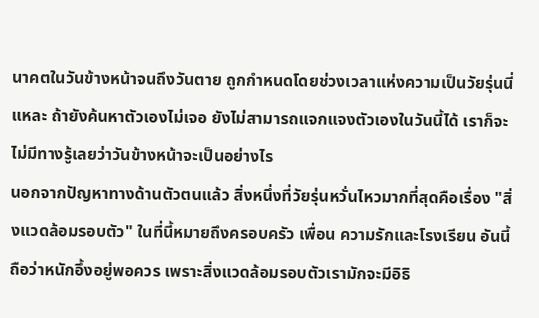นาคตในวันข้างหน้าจนถึงวันตาย ถูกกำหนดโดยช่วงเวลาแห่งความเป็นวัยรุ่นนี่แหละ ถ้ายังค้นหาตัวเองไม่เจอ ยังไม่สามารถแจกแจงตัวเองในวันนี้ได้ เราก็จะไม่มีทางรู้เลยว่าวันข้างหน้าจะเป็นอย่างไร
นอกจากปัญหาทางด้านตัวตนแล้ว สิ่งหนึ่งที่วัยรุ่นหวั่นไหวมากที่สุดคือเรื่อง "สิ่งแวดล้อมรอบตัว" ในที่นี้หมายถึงครอบครัว เพื่อน ความรักและโรงเรียน อันนี้ถือว่าหนักอึ้งอยู่พอควร เพราะสิ่งแวดล้อมรอบตัวเรามักจะมีอิธิ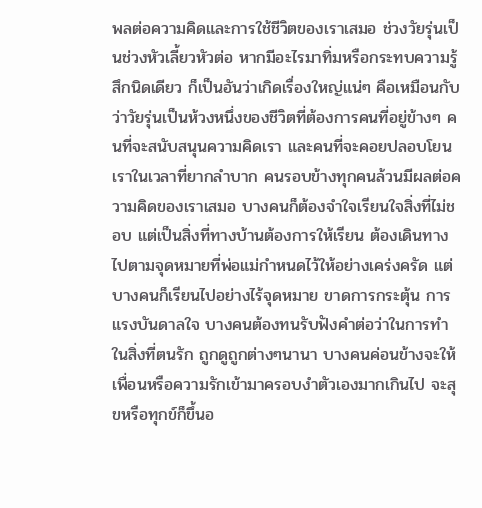พลต่อความคิดและการใช้ชีวิตของเราเสมอ ช่วงวัยรุ่นเป็นช่วงหัวเลี้ยวหัวต่อ หากมีอะไรมาทิ่มหรือกระทบความรู้สึกนิดเดียว ก็เป็นอันว่าเกิดเรื่องใหญ่แน่ๆ คือเหมือนกับว่าวัยรุ่นเป็นห้วงหนึ่งของชีวิตที่ต้องการคนที่อยู่ข้างๆ คนที่จะสนับสนุนความคิดเรา และคนที่จะคอยปลอบโยนเราในเวลาที่ยากลำบาก คนรอบข้างทุกคนล้วนมีผลต่อความคิดของเราเสมอ บางคนก็ต้องจำใจเรียนใจสิ่งที่ไม่ชอบ แต่เป็นสิ่งที่ทางบ้านต้องการให้เรียน ต้องเดินทางไปตามจุดหมายที่พ่อแม่กำหนดไว้ให้อย่างเคร่งครัด แต่บางคนก็เรียนไปอย่างไร้จุดหมาย ขาดการกระตุ้น การแรงบันดาลใจ บางคนต้องทนรับฟังคำต่อว่าในการทำในสิ่งที่ตนรัก ถูกดูถูกต่างๆนานา บางคนค่อนข้างจะให้เพื่อนหรือความรักเข้ามาครอบงำตัวเองมากเกินไป จะสุขหรือทุกข์ก็ขึ้นอ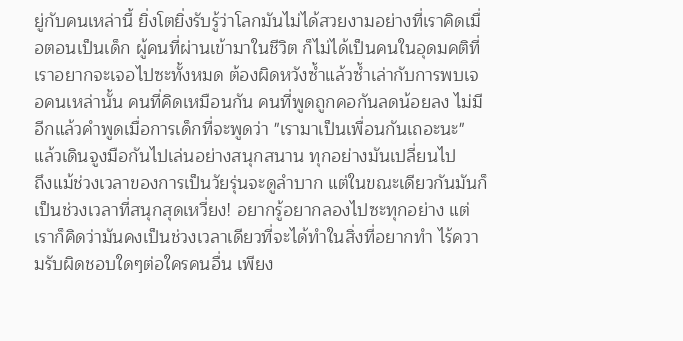ยู่กับคนเหล่านี้ ยิ่งโตยิ่งรับรู้ว่าโลกมันไม่ได้สวยงามอย่างที่เราคิดเมื่อตอนเป็นเด็ก ผู้คนที่ผ่านเข้ามาในชีวิต ก็ไม่ได้เป็นคนในอุดมคติที่เราอยากจะเจอไปซะทั้งหมด ต้องผิดหวังซ้ำแล้วซ้ำเล่ากับการพบเจอคนเหล่านั้น คนที่คิดเหมือนกัน คนที่พูดถูกคอกันลดน้อยลง ไม่มีอีกแล้วคำพูดเมื่อการเด็กที่จะพูดว่า "เรามาเป็นเพื่อนกันเถอะนะ" แล้วเดินจูงมือกันไปเล่นอย่างสนุกสนาน ทุกอย่างมันเปลี่ยนไป
ถึงแม้ช่วงเวลาของการเป็นวัยรุ่นจะดูลำบาก แต่ในขณะเดียวกันมันก็เป็นช่วงเวลาที่สนุกสุดเหวี่ยง! อยากรู้อยากลองไปซะทุกอย่าง แต่เราก็คิดว่ามันคงเป็นช่วงเวลาเดียวที่จะได้ทำในสิ่งที่อยากทำ ไร้ความรับผิดชอบใดๆต่อใครคนอื่น เพียง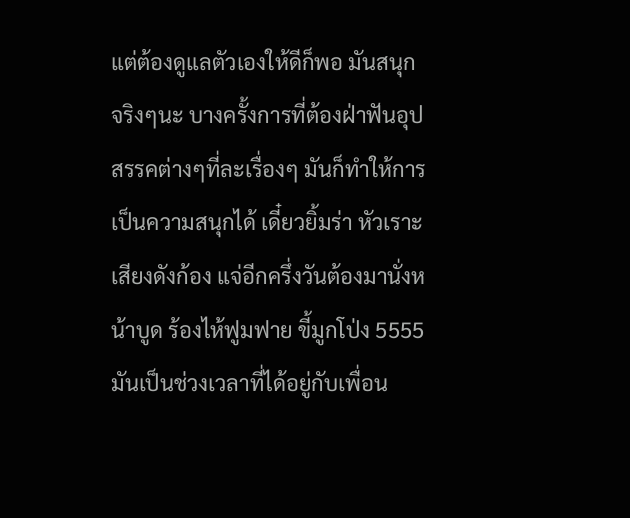แต่ต้องดูแลตัวเองให้ดีก็พอ มันสนุกจริงๆนะ บางครั้งการที่ต้องฝ่าฟันอุปสรรคต่างๆที่ละเรื่องๆ มันก็ทำให้การเป็นความสนุกได้ เดี๋ยวยิ้มร่า หัวเราะเสียงดังก้อง แจ่อีกครึ่งวันต้องมานั่งหน้าบูด ร้องไห้ฟูมฟาย ขี้มูกโป่ง 5555 มันเป็นช่วงเวลาที่ได้อยู่กับเพื่อน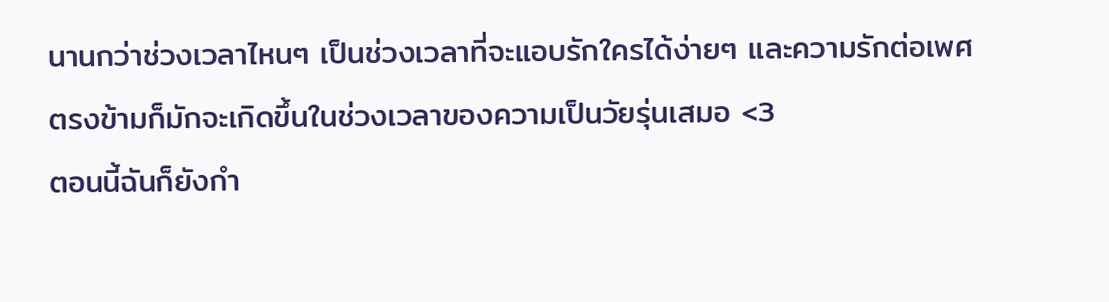นานกว่าช่วงเวลาไหนๆ เป็นช่วงเวลาที่จะแอบรักใครได้ง่ายๆ และความรักต่อเพศตรงข้ามก็มักจะเกิดขึ้นในช่วงเวลาของความเป็นวัยรุ่นเสมอ <3
ตอนนี้ฉันก็ยังกำ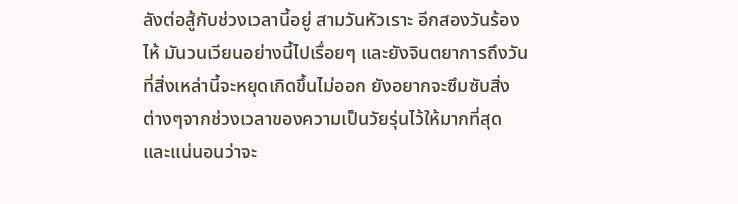ลังต่อสู้กับช่วงเวลานี้อยู่ สามวันหัวเราะ อีกสองวันร้องไห้ มันวนเวียนอย่างนี้ไปเรื่อยๆ และยังจินตยาการถึงวันที่สิ่งเหล่านี้จะหยุดเกิดขึ้นไม่ออก ยังอยากจะซึมซับสิ่งต่างๆจากช่วงเวลาของความเป็นวัยรุ่นไว้ให้มากที่สุด และแน่นอนว่าจะ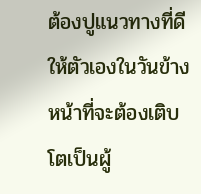ต้องปูแนวทางที่ดีให้ตัวเองในวันข้างหน้าที่จะต้องเติบโตเป็นผู้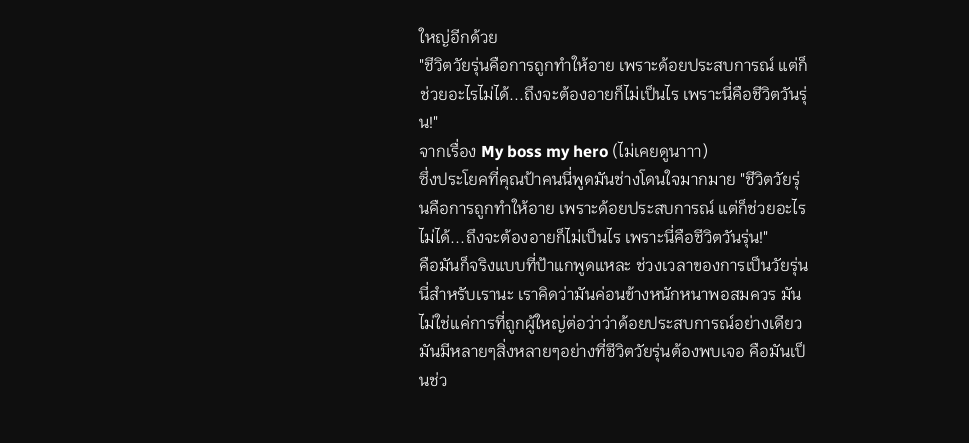ใหญ่อีกด้วย
"ชีวิตวัยรุ่นคือการถูกทำให้อาย เพราะด้อยประสบการณ์ แต่ก็ช่วยอะไรไม่ได้...ถึงจะต้องอายก็ไม่เป็นไร เพราะนี่คือชีวิตวันรุ่น!"
จากเรื่อง My boss my hero (ไม่เคยดูนาาา)
ซึ่งประโยคที่คุณป้าคนนี่พูดมันช่างโดนใจมากมาย "ชีวิตวัยรุ่นคือการถูกทำให้อาย เพราะด้อยประสบการณ์ แต่ก็ช่วยอะไรไม่ได้...ถึงจะต้องอายก็ไม่เป็นไร เพราะนี่คือชีวิตวันรุ่น!"
คือมันก็จริงแบบที่ป้าแกพูดแหละ ช่วงเวลาของการเป็นวัยรุ่นนี่สำหรับเรานะ เราคิดว่ามันค่อนข้างหนักหนาพอสมควร มันไม่ใช่แค่การที่ถูกผู้ใหญ่ต่อว่าว่าด้อยประสบการณ์อย่างเดียว มันมีหลายๆสิ่งหลายๆอย่างที่ชีวิตวัยรุ่นต้องพบเจอ คือมันเป็นช่ว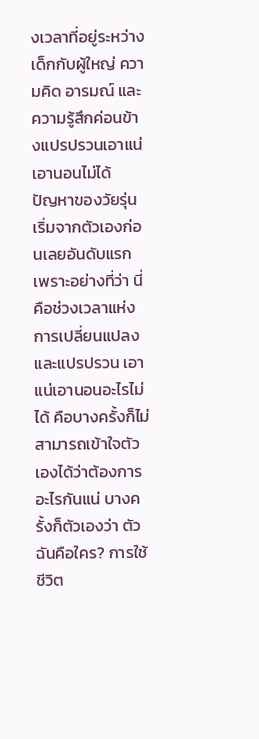งเวลาที่อยู่ระหว่างเด็กกับผู้ใหญ่ ความคิด อารมณ์ และความรู้สึกค่อนข้างแปรปรวนเอาแน่เอานอนไม่ได้
ปัญหาของวัยรุ่นเริ่มจากตัวเองก่อนเลยอันดับแรก เพราะอย่างที่ว่า นี่คือช่วงเวลาแห่งการเปลี่ยนแปลงและแปรปรวน เอาแน่เอานอนอะไรไม่ได้ คือบางครั้งก็ไม่สามารถเข้าใจตัวเองได้ว่าต้องการอะไรกันแน่ บางครั้งก็ตัวเองว่า ตัวฉันคือใคร? การใช้ชีวิต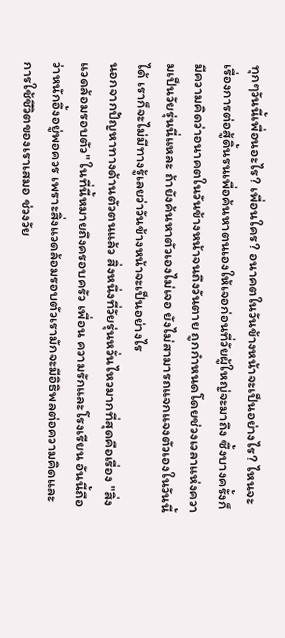ทุกๆวันนี้เพื่อนอะไร? เพื่อนใคร? อนาคตในวันข้างหน้าจะเป็นอย่างไร? ไหนจะเรื่องการต่อสู้ดิ้นรนเพื่อค้นหาตนเองให้เจอก่อนที่วัยผู้ใหญ่จะมาถึง ซึ้งบางครั้งก็มีความคิดว่าอนาคตในวันข้างหน้าจนถึงวันตาย ถูกกำหนดโดยช่วงเวลาแห่งความเป็นวัยรุ่นนี่แหละ ถ้ายังค้นหาตัวเองไม่เจอ ยังไม่สามารถแจกแจงตัวเองในวันนี้ได้ เราก็จะไม่มีทางรู้เลยว่าวันข้างหน้าจะเป็นอย่างไร
นอกจากปัญหาทางด้านตัวตนแล้ว สิ่งหนึ่งที่วัยรุ่นหวั่นไหวมากที่สุดคือเรื่อง "สิ่งแวดล้อมรอบตัว" ในที่นี้หมายถึงครอบครัว เพื่อน ความรักและโรงเรียน อันนี้ถือว่าหนักอึ้งอยู่พอควร เพราะสิ่งแวดล้อมรอบตัวเรามักจะมีอิธิพลต่อความคิดและการใช้ชีวิตของเราเสมอ ช่วงวัย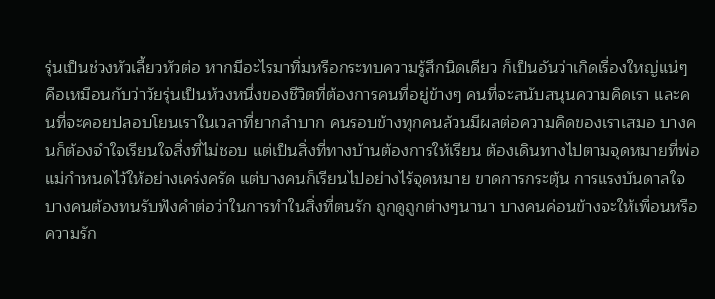รุ่นเป็นช่วงหัวเลี้ยวหัวต่อ หากมีอะไรมาทิ่มหรือกระทบความรู้สึกนิดเดียว ก็เป็นอันว่าเกิดเรื่องใหญ่แน่ๆ คือเหมือนกับว่าวัยรุ่นเป็นห้วงหนึ่งของชีวิตที่ต้องการคนที่อยู่ข้างๆ คนที่จะสนับสนุนความคิดเรา และคนที่จะคอยปลอบโยนเราในเวลาที่ยากลำบาก คนรอบข้างทุกคนล้วนมีผลต่อความคิดของเราเสมอ บางคนก็ต้องจำใจเรียนใจสิ่งที่ไม่ชอบ แต่เป็นสิ่งที่ทางบ้านต้องการให้เรียน ต้องเดินทางไปตามจุดหมายที่พ่อแม่กำหนดไว้ให้อย่างเคร่งครัด แต่บางคนก็เรียนไปอย่างไร้จุดหมาย ขาดการกระตุ้น การแรงบันดาลใจ บางคนต้องทนรับฟังคำต่อว่าในการทำในสิ่งที่ตนรัก ถูกดูถูกต่างๆนานา บางคนค่อนข้างจะให้เพื่อนหรือความรัก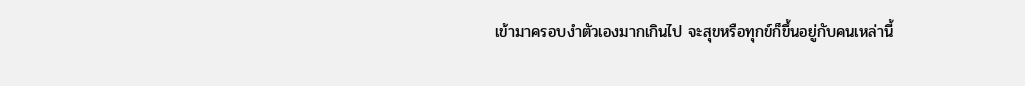เข้ามาครอบงำตัวเองมากเกินไป จะสุขหรือทุกข์ก็ขึ้นอยู่กับคนเหล่านี้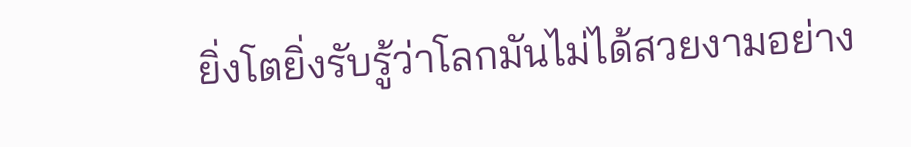ยิ่งโตยิ่งรับรู้ว่าโลกมันไม่ได้สวยงามอย่าง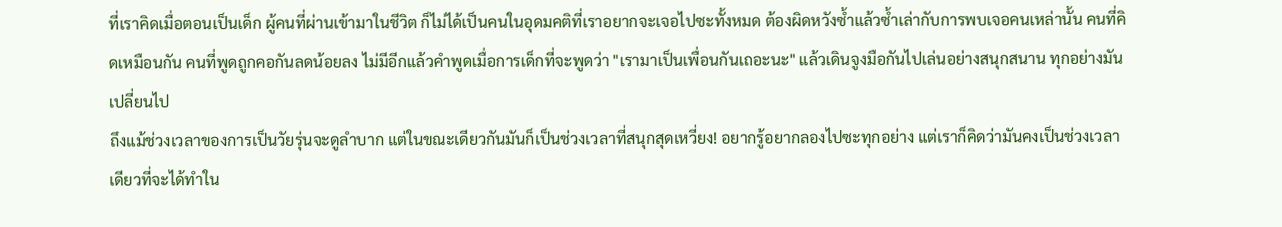ที่เราคิดเมื่อตอนเป็นเด็ก ผู้คนที่ผ่านเข้ามาในชีวิต ก็ไม่ได้เป็นคนในอุดมคติที่เราอยากจะเจอไปซะทั้งหมด ต้องผิดหวังซ้ำแล้วซ้ำเล่ากับการพบเจอคนเหล่านั้น คนที่คิดเหมือนกัน คนที่พูดถูกคอกันลดน้อยลง ไม่มีอีกแล้วคำพูดเมื่อการเด็กที่จะพูดว่า "เรามาเป็นเพื่อนกันเถอะนะ" แล้วเดินจูงมือกันไปเล่นอย่างสนุกสนาน ทุกอย่างมันเปลี่ยนไป
ถึงแม้ช่วงเวลาของการเป็นวัยรุ่นจะดูลำบาก แต่ในขณะเดียวกันมันก็เป็นช่วงเวลาที่สนุกสุดเหวี่ยง! อยากรู้อยากลองไปซะทุกอย่าง แต่เราก็คิดว่ามันคงเป็นช่วงเวลาเดียวที่จะได้ทำใน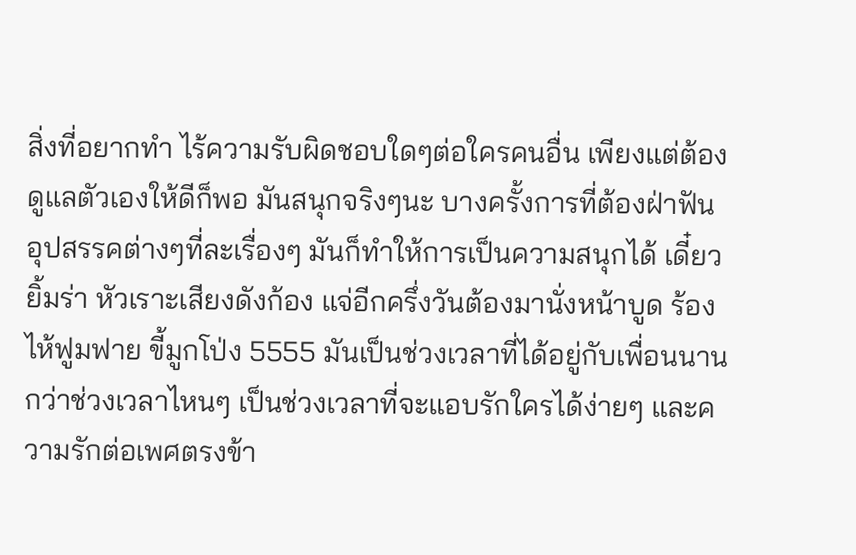สิ่งที่อยากทำ ไร้ความรับผิดชอบใดๆต่อใครคนอื่น เพียงแต่ต้องดูแลตัวเองให้ดีก็พอ มันสนุกจริงๆนะ บางครั้งการที่ต้องฝ่าฟันอุปสรรคต่างๆที่ละเรื่องๆ มันก็ทำให้การเป็นความสนุกได้ เดี๋ยวยิ้มร่า หัวเราะเสียงดังก้อง แจ่อีกครึ่งวันต้องมานั่งหน้าบูด ร้องไห้ฟูมฟาย ขี้มูกโป่ง 5555 มันเป็นช่วงเวลาที่ได้อยู่กับเพื่อนนานกว่าช่วงเวลาไหนๆ เป็นช่วงเวลาที่จะแอบรักใครได้ง่ายๆ และความรักต่อเพศตรงข้า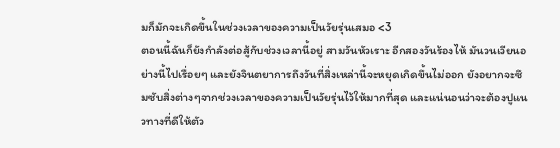มก็มักจะเกิดขึ้นในช่วงเวลาของความเป็นวัยรุ่นเสมอ <3
ตอนนี้ฉันก็ยังกำลังต่อสู้กับช่วงเวลานี้อยู่ สามวันหัวเราะ อีกสองวันร้องไห้ มันวนเวียนอย่างนี้ไปเรื่อยๆ และยังจินตยาการถึงวันที่สิ่งเหล่านี้จะหยุดเกิดขึ้นไม่ออก ยังอยากจะซึมซับสิ่งต่างๆจากช่วงเวลาของความเป็นวัยรุ่นไว้ให้มากที่สุด และแน่นอนว่าจะต้องปูแนวทางที่ดีให้ตัว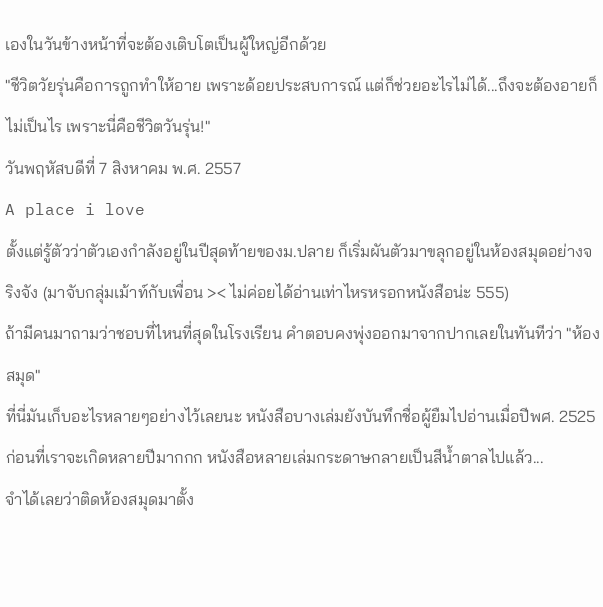เองในวันข้างหน้าที่จะต้องเติบโตเป็นผู้ใหญ่อีกด้วย
"ชีวิตวัยรุ่นคือการถูกทำให้อาย เพราะด้อยประสบการณ์ แต่ก็ช่วยอะไรไม่ได้...ถึงจะต้องอายก็ไม่เป็นไร เพราะนี่คือชีวิตวันรุ่น!"
วันพฤหัสบดีที่ 7 สิงหาคม พ.ศ. 2557
A place i love
ตั้งแต่รู้ตัวว่าตัวเองกำลังอยู่ในปีสุดท้ายของม.ปลาย ก็เริ่มผันตัวมาขลุกอยู่ในห้องสมุดอย่างจริงจัง (มาจับกลุ่มเม้าท์กับเพื่อน >< ไม่ค่อยได้อ่านเท่าไหรหรอกหนังสือน่ะ 555)
ถ้ามีคนมาถามว่าชอบที่ไหนที่สุดในโรงเรียน คำตอบคงพุ่งออกมาจากปากเลยในทันทีว่า "ห้องสมุด"
ที่นี่มันเก็บอะไรหลายๆอย่างไว้เลยนะ หนังสือบางเล่มยังบันทึกชื่อผู้ยืมไปอ่านเมื่อปีพศ. 2525 ก่อนที่เราจะเกิดหลายปีมากกก หนังสือหลายเล่มกระดาษกลายเป็นสีน้ำตาลไปแล้ว...
จำได้เลยว่าติดห้องสมุดมาตั้ง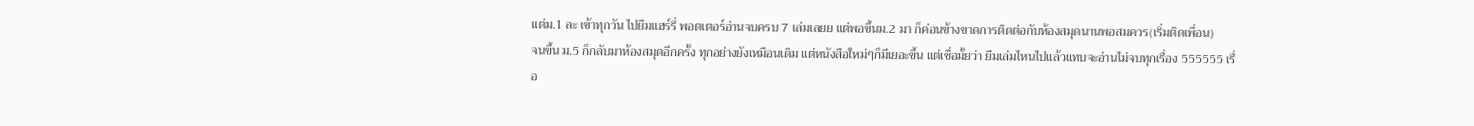แต่ม.1 ละ เข้าทุกวัน ไปยืมแฮร์รี่ พอตเตอร์อ่านจบครบ 7 เล่มเลยย แต่พอขึ้นม.2 มา ก็ค่อนข้างขาดการติดต่อกับห้องสมุดนานพอสมควร(เริ่มติดเพื่อน)
จนขึ้น ม.5 ก็กลับมาห้องสมุดอีกครั้ง ทุกอย่างยังเหมือนเดิม แต่หนังสือใหม่ๆก็มีเยอะขึ้น แต่เชื่อมั้ยว่า ยืมเล่มไหนไปแล้วแทบจะอ่านไม่จบทุกเรื่อง 555555 เรื่อ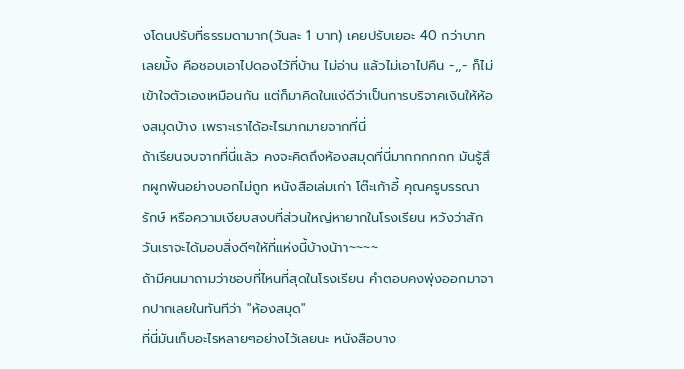งโดนปรับที่ธรรมดามาก(วันละ 1 บาท) เคยปรับเยอะ 40 กว่าบาทเลยมั้ง คือชอบเอาไปดองไว้ที่บ้าน ไม่อ่าน แล้วไม่เอาไปคืน -,,- ก็ไม่เข้าใจตัวเองเหมือนกัน แต่ก็มาคิดในแง่ดีว่าเป็นการบริจาคเงินให้ห้องสมุดบ้าง เพราะเราได้อะไรมากมายจากที่นี่
ถ้าเรียนจบจากที่นี่แล้ว คงจะคิดถึงห้องสมุดที่นี่มากกกกกก มันรู้สึกผูกพันอย่างบอกไม่ถูก หนังสือเล่มเก่า โต๊ะเก้าอี้ คุณครูบรรณารักษ์ หรือความเงียบสงบที่ส่วนใหญ่หายากในโรงเรียน หวังว่าสักวันเราจะได้มอบสิ่งดีๆให้ที่แห่งนี้บ้างน้าา~~~~
ถ้ามีคนมาถามว่าชอบที่ไหนที่สุดในโรงเรียน คำตอบคงพุ่งออกมาจากปากเลยในทันทีว่า "ห้องสมุด"
ที่นี่มันเก็บอะไรหลายๆอย่างไว้เลยนะ หนังสือบาง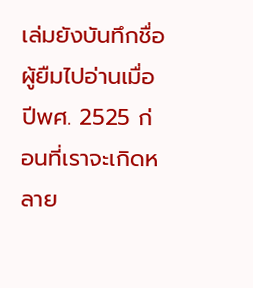เล่มยังบันทึกชื่อผู้ยืมไปอ่านเมื่อปีพศ. 2525 ก่อนที่เราจะเกิดหลาย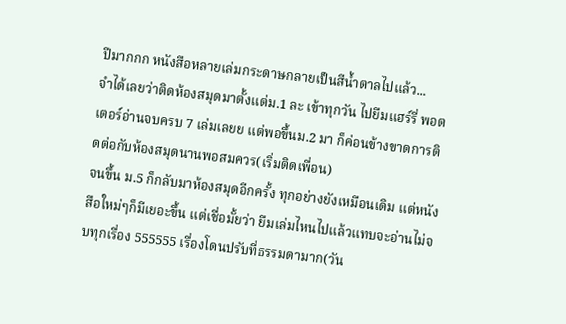ปีมากกก หนังสือหลายเล่มกระดาษกลายเป็นสีน้ำตาลไปแล้ว...
จำได้เลยว่าติดห้องสมุดมาตั้งแต่ม.1 ละ เข้าทุกวัน ไปยืมแฮร์รี่ พอตเตอร์อ่านจบครบ 7 เล่มเลยย แต่พอขึ้นม.2 มา ก็ค่อนข้างขาดการติดต่อกับห้องสมุดนานพอสมควร(เริ่มติดเพื่อน)
จนขึ้น ม.5 ก็กลับมาห้องสมุดอีกครั้ง ทุกอย่างยังเหมือนเดิม แต่หนังสือใหม่ๆก็มีเยอะขึ้น แต่เชื่อมั้ยว่า ยืมเล่มไหนไปแล้วแทบจะอ่านไม่จบทุกเรื่อง 555555 เรื่องโดนปรับที่ธรรมดามาก(วัน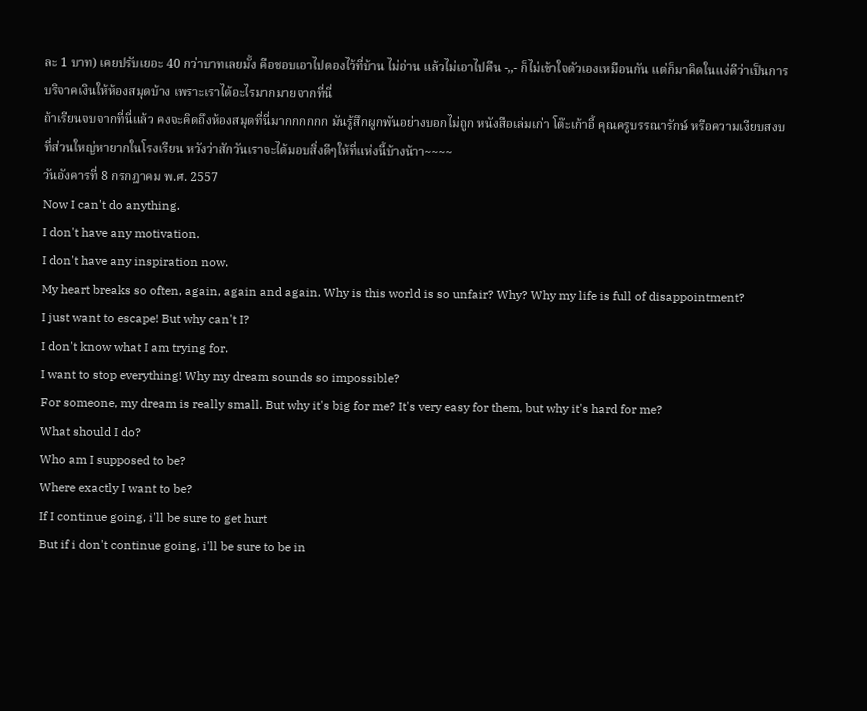ละ 1 บาท) เคยปรับเยอะ 40 กว่าบาทเลยมั้ง คือชอบเอาไปดองไว้ที่บ้าน ไม่อ่าน แล้วไม่เอาไปคืน -,,- ก็ไม่เข้าใจตัวเองเหมือนกัน แต่ก็มาคิดในแง่ดีว่าเป็นการบริจาคเงินให้ห้องสมุดบ้าง เพราะเราได้อะไรมากมายจากที่นี่
ถ้าเรียนจบจากที่นี่แล้ว คงจะคิดถึงห้องสมุดที่นี่มากกกกกก มันรู้สึกผูกพันอย่างบอกไม่ถูก หนังสือเล่มเก่า โต๊ะเก้าอี้ คุณครูบรรณารักษ์ หรือความเงียบสงบที่ส่วนใหญ่หายากในโรงเรียน หวังว่าสักวันเราจะได้มอบสิ่งดีๆให้ที่แห่งนี้บ้างน้าา~~~~
วันอังคารที่ 8 กรกฎาคม พ.ศ. 2557
Now I can't do anything.
I don't have any motivation.
I don't have any inspiration now.
My heart breaks so often, again, again and again. Why is this world is so unfair? Why? Why my life is full of disappointment?
I just want to escape! But why can't I?
I don't know what I am trying for.
I want to stop everything! Why my dream sounds so impossible?
For someone, my dream is really small. But why it's big for me? It's very easy for them, but why it's hard for me?
What should I do?
Who am I supposed to be?
Where exactly I want to be?
If I continue going, i'll be sure to get hurt
But if i don't continue going, i'll be sure to be in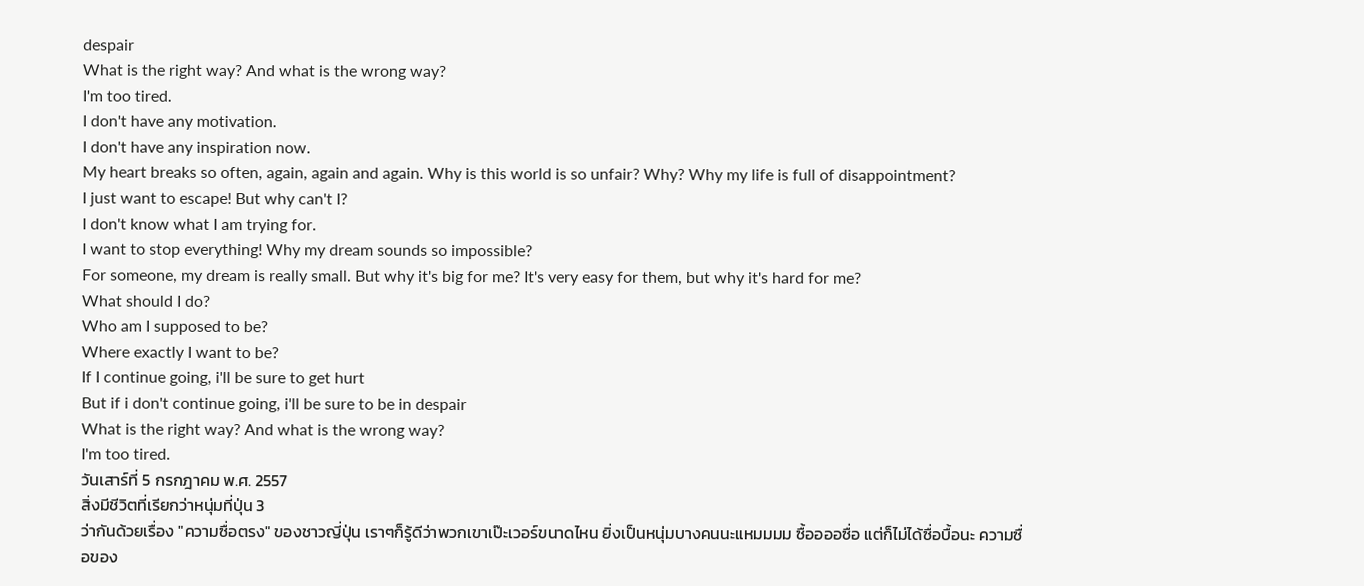despair
What is the right way? And what is the wrong way?
I'm too tired.
I don't have any motivation.
I don't have any inspiration now.
My heart breaks so often, again, again and again. Why is this world is so unfair? Why? Why my life is full of disappointment?
I just want to escape! But why can't I?
I don't know what I am trying for.
I want to stop everything! Why my dream sounds so impossible?
For someone, my dream is really small. But why it's big for me? It's very easy for them, but why it's hard for me?
What should I do?
Who am I supposed to be?
Where exactly I want to be?
If I continue going, i'll be sure to get hurt
But if i don't continue going, i'll be sure to be in despair
What is the right way? And what is the wrong way?
I'm too tired.
วันเสาร์ที่ 5 กรกฎาคม พ.ศ. 2557
สิ่งมีชีวิตที่เรียกว่าหนุ่มที่ปุ่น 3
ว่ากันด้วยเรื่อง "ความซื่อตรง" ของชาวญี่ปุ่น เราๆก็รู้ดีว่าพวกเขาเป๊ะเวอร์ขนาดไหน ยิ่งเป็นหนุ่มบางคนนะแหมมมม ซื้ออออซื่อ แต่ก็ไม่ได้ซื่อบื้อนะ ความซื่อของ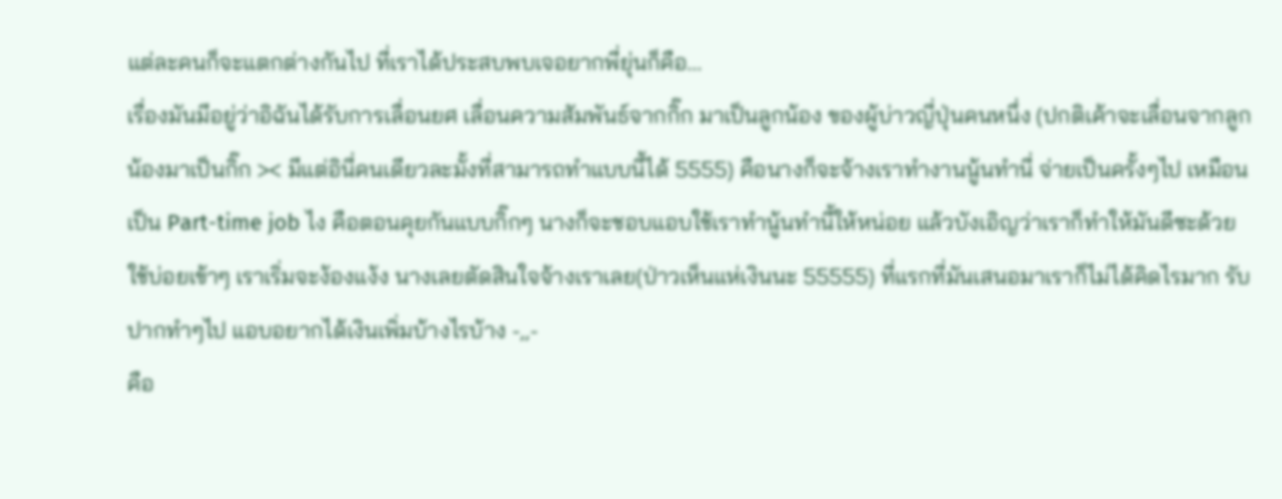แต่ละคนก็จะแตกต่างกันไป ที่เราได้ประสบพบเจอยากพี่ยุ่นก็คือ...
เรื่องมันมีอยู่ว่าอิฉันได้รับการเลื่อนยศ เลื่อนความสัมพันธ์จากกิ๊ก มาเป็นลูกน้อง ของผู้บ่าวญี่ปุ่นคนหนึ่ง (ปกติเค้าจะเลื่อนจากลูกน้องมาเป็นกิ๊ก >< มีแต่อินี่คนเดียวละมั้งที่สามารถทำแบบนี้ได้ 5555) คือนางก็จะจ้างเราทำงานนู้นทำนี่ จ่ายเป็นครั้งๆไป เหมือนเป็น Part-time job ไง คือตอนคุยกันแบบกิ๊กๆ นางก็จะชอบแอบใช้เราทำนู้นทำนี้ให้หน่อย แล้วบังเอิญว่าเราก็ทำให้มันดีซะด้วย ใช้บ่อยเข้าๆ เราเริ่มจะง้องแง้ง นางเลยตัดสินใจจ้างเราเลย(ป่าวเห็นแห่เงินนะ 55555) ที่แรกที่มันเสนอมาเราก็ไม่ได้คิดไรมาก รับปากทำๆไป แอบอยากได้เงินเพิ่มบ้างไรบ้าง -,,-
คือ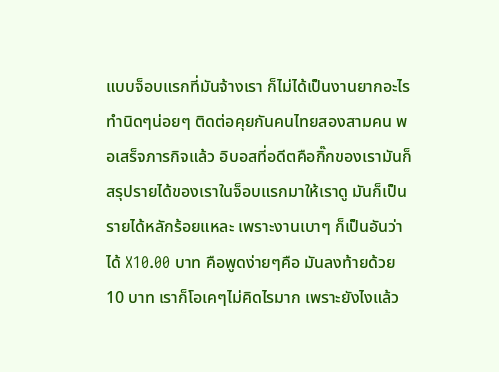แบบจ็อบแรกที่มันจ้างเรา ก็ไม่ได้เป็นงานยากอะไร ทำนิดๆน่อยๆ ติดต่อคุยกันคนไทยสองสามคน พอเสร็จภารกิจแล้ว อิบอสที่อดีตคือกิ๊กของเรามันก็สรุปรายได้ของเราในจ็อบแรกมาให้เราดู มันก็เป็นรายได้หลักร้อยแหละ เพราะงานเบาๆ ก็เป็นอันว่าได้ X10.00 บาท คือพูดง่ายๆคือ มันลงท้ายด้วย 10 บาท เราก็โอเคๆไม่คิดไรมาก เพราะยังไงแล้ว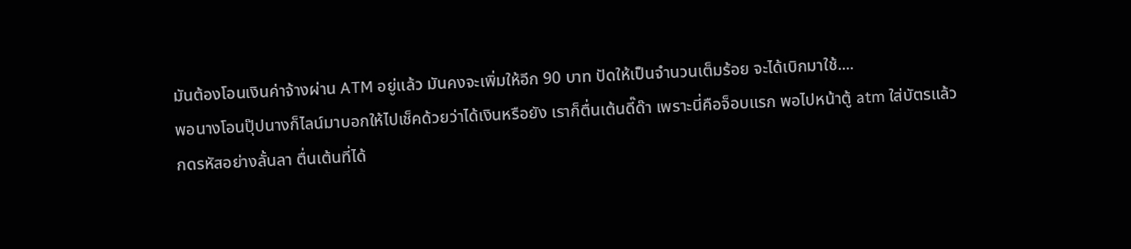มันต้องโอนเงินค่าจ้างผ่าน ATM อยู่แล้ว มันคงจะเพิ่มให้อีก 90 บาท ปัดให้เป็นจำนวนเต็มร้อย จะได้เบิกมาใช้....
พอนางโอนปุ๊ปนางก็ไลน์มาบอกให้ไปเช็คด้วยว่าได้เงินหรือยัง เราก็ตื่นเต้นดี๊ด๊า เพราะนี่คือจ็อบแรก พอไปหน้าตู้ atm ใส่บัตรแล้วกดรหัสอย่างลั้นลา ตื่นเต้นที่ได้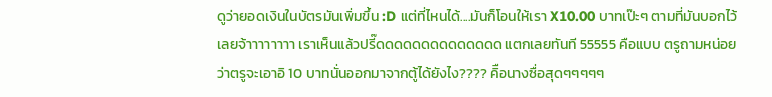ดูว่ายอดเงินในบัตรมันเพิ่มขึ้น :D แต่ที่ไหนได้....มันก็โอนให้เรา X10.00 บาทเป๊ะๆ ตามที่มันบอกไว้เลยจ้าาาาาาาา เราเห็นแล้วปรี๊ดดดดดดดดดดดดดด แตกเลยทันที 55555 คือแบบ ตรูถามหน่อยว่าตรูจะเอาอิ 10 บาทนั่นออกมาจากตู้ได้ยังไง???? คิือนางซื่อสุดๆๆๆๆๆ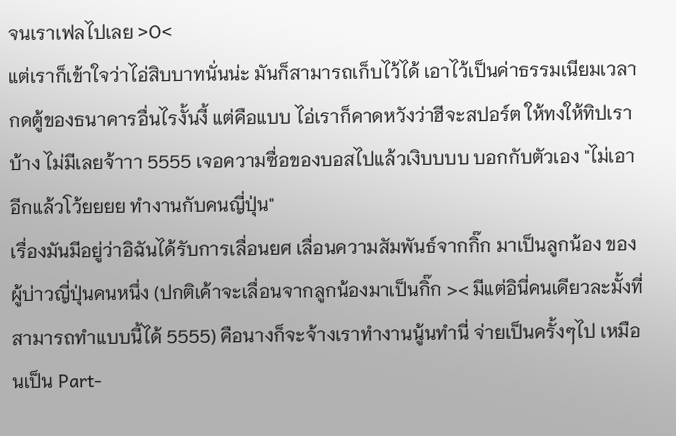จนเราเฟลไปเลย >O<
แต่เราก็เข้าใจว่าไอ่สิบบาทนั่นน่ะ มันก็สามารถเก็บไว้ได้ เอาไว้เป็นค่าธรรมเนียมเวลากดตู้ของธนาคารอื่นไรงั้นงี้ แต่คือแบบ ไอ่เราก็คาดหวังว่าฮีจะสปอร์ต ให้ทงให้ทิปเราบ้าง ไม่มีเลยจ้าาา 5555 เจอความซื่อของบอสไปแล้วเงิบบบบ บอกกับตัวเอง "ไม่เอาอีกแล้วโว้ยยยย ทำงานกับคนญี่ปุ่น"
เรื่องมันมีอยู่ว่าอิฉันได้รับการเลื่อนยศ เลื่อนความสัมพันธ์จากกิ๊ก มาเป็นลูกน้อง ของผู้บ่าวญี่ปุ่นคนหนึ่ง (ปกติเค้าจะเลื่อนจากลูกน้องมาเป็นกิ๊ก >< มีแต่อินี่คนเดียวละมั้งที่สามารถทำแบบนี้ได้ 5555) คือนางก็จะจ้างเราทำงานนู้นทำนี่ จ่ายเป็นครั้งๆไป เหมือนเป็น Part-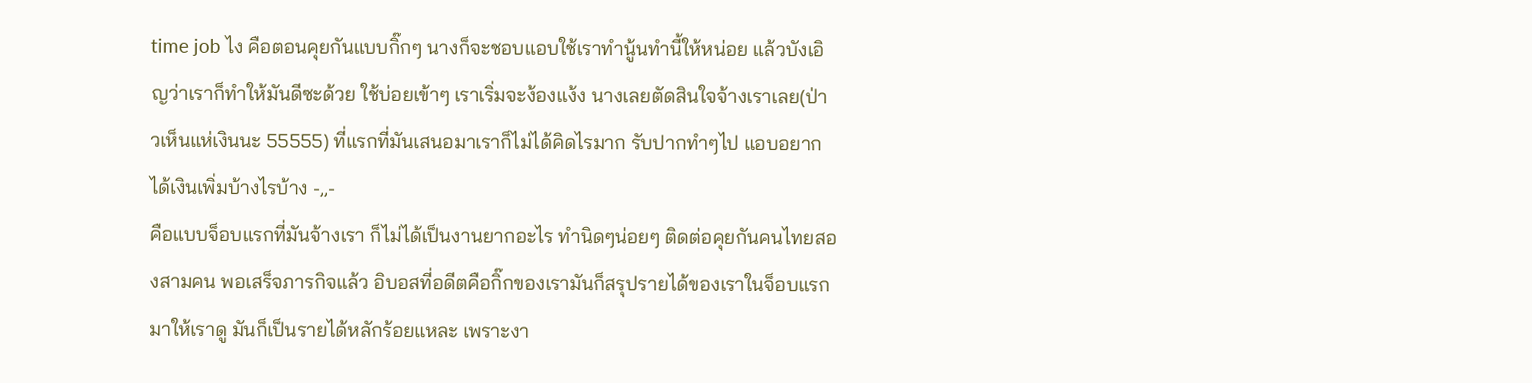time job ไง คือตอนคุยกันแบบกิ๊กๆ นางก็จะชอบแอบใช้เราทำนู้นทำนี้ให้หน่อย แล้วบังเอิญว่าเราก็ทำให้มันดีซะด้วย ใช้บ่อยเข้าๆ เราเริ่มจะง้องแง้ง นางเลยตัดสินใจจ้างเราเลย(ป่าวเห็นแห่เงินนะ 55555) ที่แรกที่มันเสนอมาเราก็ไม่ได้คิดไรมาก รับปากทำๆไป แอบอยากได้เงินเพิ่มบ้างไรบ้าง -,,-
คือแบบจ็อบแรกที่มันจ้างเรา ก็ไม่ได้เป็นงานยากอะไร ทำนิดๆน่อยๆ ติดต่อคุยกันคนไทยสองสามคน พอเสร็จภารกิจแล้ว อิบอสที่อดีตคือกิ๊กของเรามันก็สรุปรายได้ของเราในจ็อบแรกมาให้เราดู มันก็เป็นรายได้หลักร้อยแหละ เพราะงา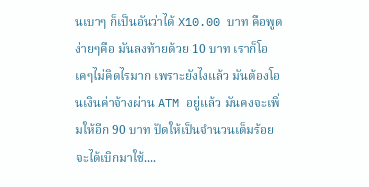นเบาๆ ก็เป็นอันว่าได้ X10.00 บาท คือพูดง่ายๆคือ มันลงท้ายด้วย 10 บาท เราก็โอเคๆไม่คิดไรมาก เพราะยังไงแล้ว มันต้องโอนเงินค่าจ้างผ่าน ATM อยู่แล้ว มันคงจะเพิ่มให้อีก 90 บาท ปัดให้เป็นจำนวนเต็มร้อย จะได้เบิกมาใช้....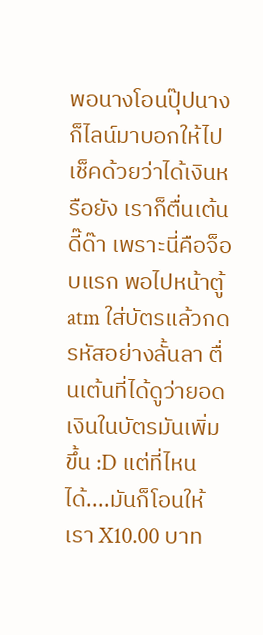พอนางโอนปุ๊ปนางก็ไลน์มาบอกให้ไปเช็คด้วยว่าได้เงินหรือยัง เราก็ตื่นเต้นดี๊ด๊า เพราะนี่คือจ็อบแรก พอไปหน้าตู้ atm ใส่บัตรแล้วกดรหัสอย่างลั้นลา ตื่นเต้นที่ได้ดูว่ายอดเงินในบัตรมันเพิ่มขึ้น :D แต่ที่ไหนได้....มันก็โอนให้เรา X10.00 บาท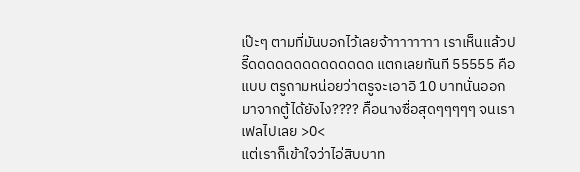เป๊ะๆ ตามที่มันบอกไว้เลยจ้าาาาาาาา เราเห็นแล้วปรี๊ดดดดดดดดดดดดดด แตกเลยทันที 55555 คือแบบ ตรูถามหน่อยว่าตรูจะเอาอิ 10 บาทนั่นออกมาจากตู้ได้ยังไง???? คิือนางซื่อสุดๆๆๆๆๆ จนเราเฟลไปเลย >O<
แต่เราก็เข้าใจว่าไอ่สิบบาท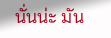นั่นน่ะ มัน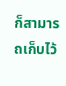ก็สามารถเก็บไว้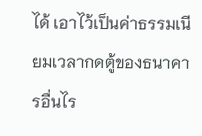ได้ เอาไว้เป็นค่าธรรมเนียมเวลากดตู้ของธนาคารอื่นไร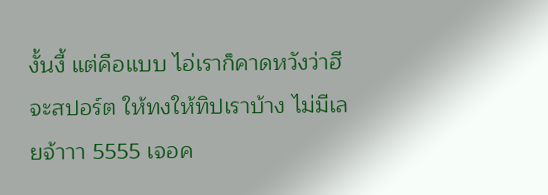งั้นงี้ แต่คือแบบ ไอ่เราก็คาดหวังว่าฮีจะสปอร์ต ให้ทงให้ทิปเราบ้าง ไม่มีเลยจ้าาา 5555 เจอค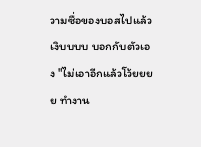วามซื่อของบอสไปแล้วเงิบบบบ บอกกับตัวเอง "ไม่เอาอีกแล้วโว้ยยยย ทำงาน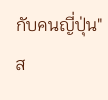กับคนญี่ปุ่น"
ส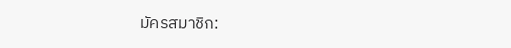มัครสมาชิก: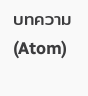บทความ (Atom)